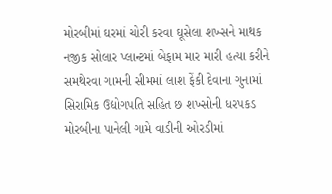મોરબીમાં ઘરમાં ચોરી કરવા ઘૂસેલા શખ્સને માથક નજીક સોલાર પ્લાન્ટમાં બેફામ માર મારી હત્યા કરીને સમથેરવા ગામની સીમમાં લાશ ફેંકી દેવાના ગુનામાં સિરામિક ઉદ્યોગપતિ સહિત છ શખ્સોની ધરપકડ મોરબીના પાનેલી ગામે વાડીની ઓરડીમાં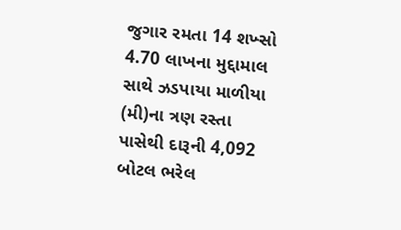જુગાર રમતા 14 શખ્સો 4.70 લાખના મુદ્દામાલ સાથે ઝડપાયા માળીયા (મી)ના ત્રણ રસ્તા પાસેથી દારૂની 4,092 બોટલ ભરેલ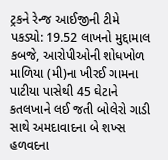ટ્રકને રેન્જ આઈજીની ટીમે પકડ્યો: 19.52 લાખનો મુદ્દામાલ કબજે, આરોપીઓની શોધખોળ માળિયા (મી)ના ખીરઈ ગામના પાટીયા પાસેથી 45 ઘેટાને કતલખાને લઈ જતી બોલેરો ગાડી સાથે અમદાવાદના બે શખ્સ હળવદના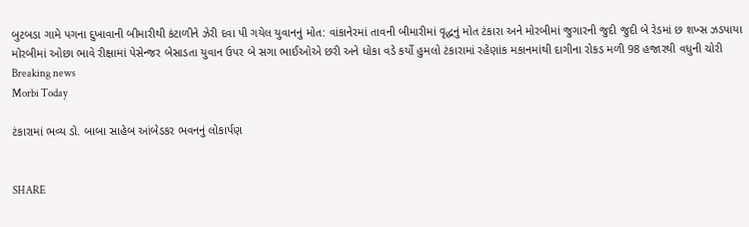બુટબડા ગામે પગના દુખાવાની બીમારીથી કંટાળીને ઝેરી દવા પી ગયેલ યુવાનનું મોત: વાંકાનેરમાં તાવની બીમારીમાં વૃદ્ધનું મોત ટંકારા અને મોરબીમાં જુગારની જુદી જુદી બે રેડમાં છ શખ્સ ઝડપાયા મોરબીમાં ઓછા ભાવે રીક્ષામાં પેસેન્જર બેસાડતા યુવાન ઉપર બે સગા ભાઈઓએ છરી અને ધોકા વડે કર્યો હુમલો ટંકારામાં રહેણાંક મકાનમાંથી દાગીના રોકડ મળી 98 હજારથી વધુની ચોરી
Breaking news
Morbi Today

ટંકારામાં ભવ્ય ડો. બાબા સાહેબ આંબેડકર ભવનનું લોકાર્પણ


SHARE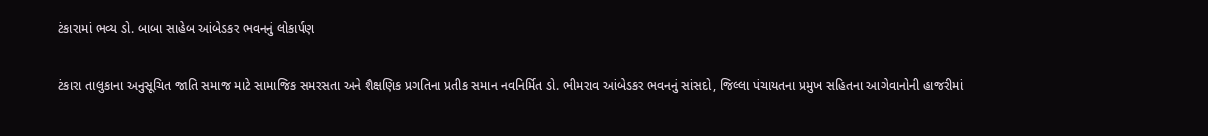ટંકારામાં ભવ્ય ડો. બાબા સાહેબ આંબેડકર ભવનનું લોકાર્પણ

ટંકારા તાલુકાના અનુસૂચિત જાતિ સમાજ માટે સામાજિક સમરસતા અને શૈક્ષણિક પ્રગતિના પ્રતીક સમાન નવનિર્મિત ડો. ભીમરાવ આંબેડકર ભવનનું સાંસદો, જિલ્લા પંચાયતના પ્રમુખ સહિતના આગેવાનોની હાજરીમાં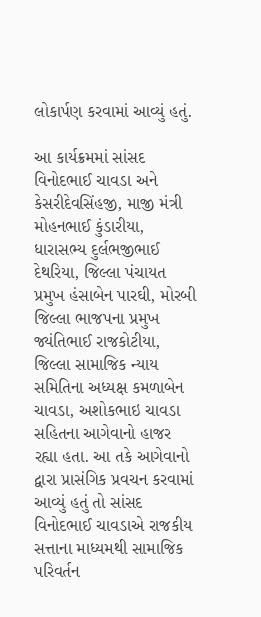લોકાર્પણ કરવામાં આવ્યું હતું.

આ કાર્યક્રમમાં સાંસદ વિનોદભાઈ ચાવડા અને કેસરીદેવસિંહજી, માજી મંત્રી મોહનભાઈ કુંડારીયા, ધારાસભ્ય દુર્લભજીભાઈ દેથરિયા, જિલ્લા પંચાયત પ્રમુખ હંસાબેન પારઘી, મોરબી જિલ્લા ભાજપના પ્રમુખ જ્યંતિભાઈ રાજકોટીયા, જિલ્લા સામાજિક ન્યાય સમિતિના અધ્યક્ષ કમળાબેન ચાવડા, અશોકભાઇ ચાવડા સહિતના આગેવાનો હાજર રહ્યા હતા. આ તકે આગેવાનો દ્વારા પ્રાસંગિક પ્રવચન કરવામાં આવ્યું હતું તો સાંસદ વિનોદભાઈ ચાવડાએ રાજકીય સત્તાના માધ્યમથી સામાજિક પરિવર્તન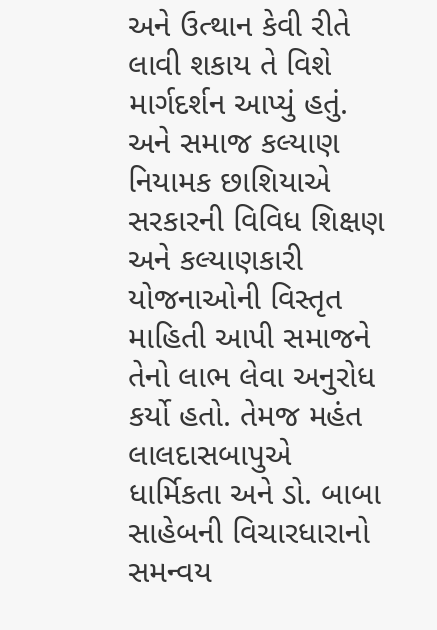અને ઉત્થાન કેવી રીતે લાવી શકાય તે વિશે માર્ગદર્શન આપ્યું હતું. અને સમાજ કલ્યાણ નિયામક છાશિયાએ સરકારની વિવિધ શિક્ષણ અને કલ્યાણકારી યોજનાઓની વિસ્તૃત માહિતી આપી સમાજને તેનો લાભ લેવા અનુરોધ કર્યો હતો. તેમજ મહંત લાલદાસબાપુએ ધાર્મિકતા અને ડો. બાબા સાહેબની વિચારધારાનો સમન્વય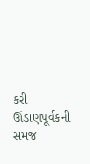કરી ઊંડાણપૂર્વકની સમજ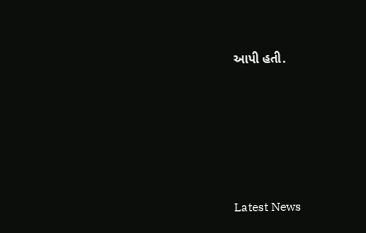આપી હતી.






Latest News